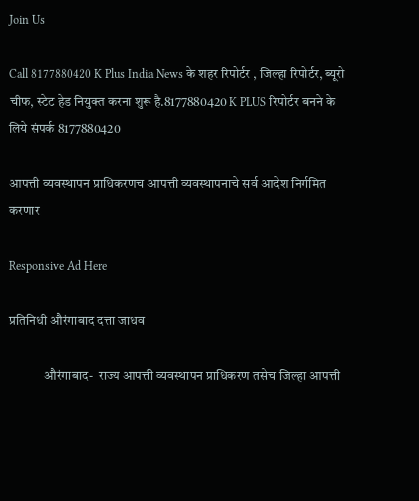Join Us

Call 8177880420 K Plus India News के शहर रिपोर्टर , जिल्हा रिपोर्टर, ब्यूरो चीफ, स्टेट हेड नियुक्त करना शुरू है.8177880420 K PLUS रिपोर्टर बनने के लिये संपर्क 8177880420

आपत्ती व्यवस्थापन प्राधिकरणच आपत्ती व्यवस्थापनाचे सर्व आदेश निर्गमित करणार

Responsive Ad Here

प्रतिनिधी औरंगाबाद दत्ता जाधव

             औरंगाबाद-  राज्य आपत्ती व्यवस्थापन प्राधिकरण तसेच जिल्हा आपत्ती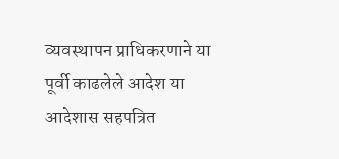व्यवस्थापन प्राधिकरणाने या पूर्वी काढलेले आदेश या आदेशास सहपत्रित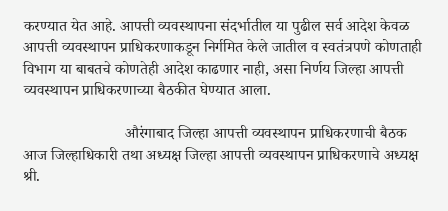करण्यात येत आहे. आपत्ती व्यवस्थापना संदर्भातील या पुढील सर्व आदेश केवळ आपत्ती व्यवस्थापन प्राधिकरणाकडून निर्गमित केले जातील व स्वतंत्रपणे कोणताही विभाग या बाबतचे कोणतेही आदेश काढणार नाही, असा निर्णय जिल्हा आपत्ती व्यवस्थापन प्राधिकरणाच्या बैठकीत घेण्यात आला.

                          औरंगाबाद जिल्हा आपत्ती व्यवस्थापन प्राधिकरणाची बैठक आज जिल्हाधिकारी तथा अध्यक्ष जिल्हा आपत्ती व्यवस्थापन प्राधिकरणाचे अध्यक्ष श्री.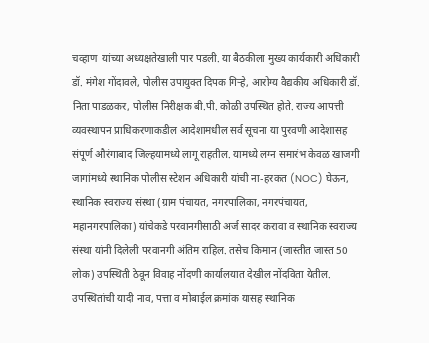चव्हाण  यांच्या अध्यक्षतेखाली पार पडली. या बैठकीला मुख्य कार्यकारी अधिकारी डॉ. मंगेश गोंदावले, पोलीस उपायुक्त दिपक गिऱ्हे, आरोग्य वैद्यकीय अधिकारी डॉ. निता पाडळकर, पोलीस निरीक्षक बी.पी. कोळी उपस्थित होते. राज्य आपत्ती व्यवस्थापन प्राधिकरणाकडील आदेशामधील सर्व सूचना या पुरवणी आदेशासह संपूर्ण औरंगाबाद जिल्हयामध्ये लागू राहतील. यामध्ये लग्न समारंभ केवळ खाजगी जागांमध्ये स्थानिक पोलीस स्टेशन अधिकारी यांची ना-हरकत (NOC) घेऊन, स्थानिक स्वराज्य संस्था (ग्राम पंचायत, नगरपालिका, नगरपंचायत, महानगरपालिका) यांचेकडे परवानगीसाठी अर्ज सादर करावा व स्थानिक स्वराज्य संस्था यांनी दिलेली परवानगी अंतिम राहिल. तसेच किमान (जास्तीत जास्त 50 लोक) उपस्थिती ठेवून विवाह नोंदणी कार्यालयात देखील नोंदविता येतील. उपस्थितांची यादी नाव, पत्ता व मोबाईल क्रमांक यासह स्थानिक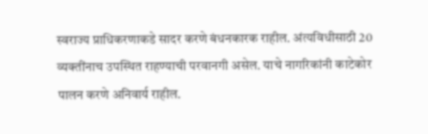स्वराज्य प्राधिकरणाकडे सादर करणे बंधनकारक राहील. अंत्यविधीसाठी 20 व्यक्तींनाच उपस्थित राहण्याची परवानगी असेल. याचे नागरिकांनी काटेकोर पालन करणे अनिवार्य राहील.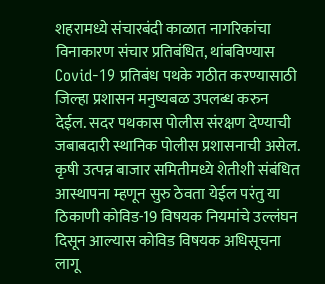शहरामध्ये संचारबंदी काळात नागरिकांचा विनाकारण संचार प्रतिबंधित, थांबविण्यास Covid-19 प्रतिबंध पथके गठीत करण्यासाठी जिल्हा प्रशासन मनुष्यबळ उपलब्ध करुन देईल. सदर पथकास पोलीस संरक्षण देण्याची जबाबदारी स्थानिक पोलीस प्रशासनाची असेल. कृषी उत्पन्न बाजार समितीमध्ये शेतीशी संबंधित आस्थापना म्हणून सुरु ठेवता येईल परंतु या ठिकाणी कोविड-19 विषयक नियमांचे उल्लंघन दिसून आल्यास कोविड विषयक अधिसूचना लागू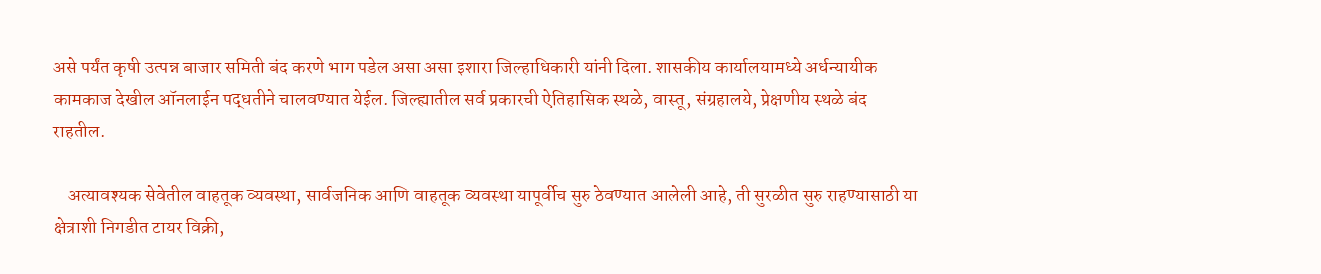असे पर्यंत कृषी उत्पन्न बाजार समिती बंद करणे भाग पडेल असा असा इशारा जिल्हाधिकारी यांनी दिला. शासकीय कार्यालयामध्ये अर्धन्यायीक कामकाज देखील ऑनलाईन पद्धतीने चालवण्यात येईल. जिल्ह्यातील सर्व प्रकारची ऐतिहासिक स्थळे, वास्तू, संग्रहालये, प्रेक्षणीय स्थळे बंद राहतील.

    अत्यावश्यक सेवेतील वाहतूक व्यवस्था, सार्वजनिक आणि वाहतूक व्यवस्था यापूर्वीच सुरु ठेवण्यात आलेली आहे, ती सुरळीत सुरु राहण्यासाठी या क्षेत्राशी निगडीत टायर विक्री,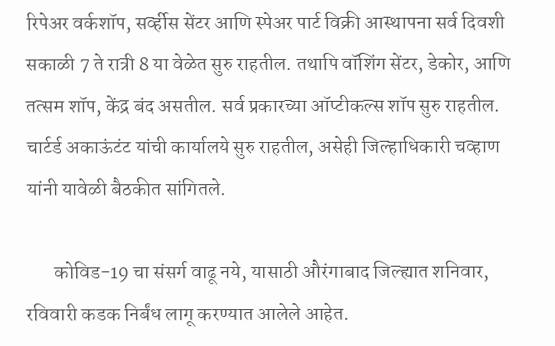रिपेअर वर्कशॉप, सर्व्हीस सेंटर आणि स्पेअर पार्ट विक्री आस्थापना सर्व दिवशी सकाळी 7 ते रात्री 8 या वेळेत सुरु राहतील. तथापि वॉशिंग सेंटर, डेकोर, आणि तत्सम शॉप, केंद्र बंद असतील. सर्व प्रकारच्या ऑप्टीकल्स शॉप सुरु राहतील. चार्टर्ड अकाऊंटंट यांची कार्यालये सुरु राहतील, असेही जिल्हाधिकारी चव्हाण यांनी यावेळी बैठकीत सांगितले.

       कोविड-19 चा संसर्ग वाढू नये, यासाठी औरंगाबाद जिल्ह्यात शनिवार, रविवारी कडक निर्बंध लागू करण्यात आलेले आहेत.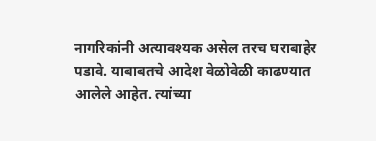नागरिकांनी अत्यावश्यक असेल तरच घराबाहेर पडावे. याबाबतचे आदेश वेळोवेळी काढण्यात आलेले आहेत. त्यांच्या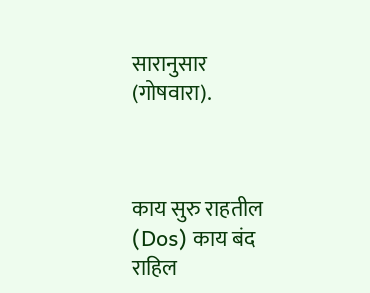सारानुसार (गोषवारा).



काय सुरु राहतील (Dos) काय बंद राहिल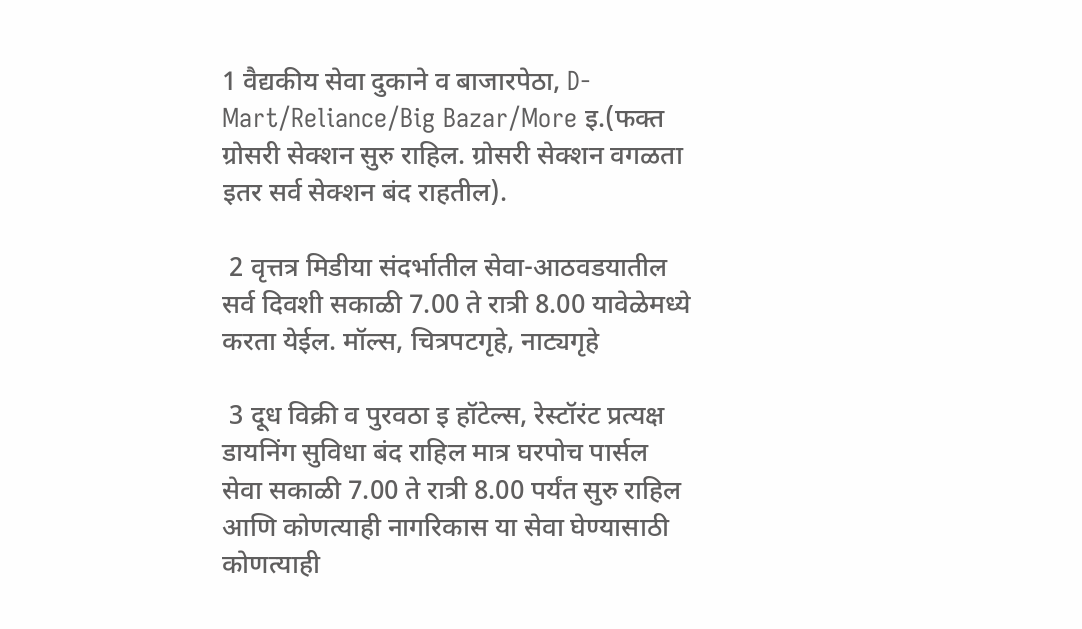1 वैद्यकीय सेवा दुकाने व बाजारपेठा, D-Mart/Reliance/Big Bazar/More इ.(फक्त ग्रोसरी सेक्शन सुरु राहिल. ग्रोसरी सेक्शन वगळता इतर सर्व सेक्शन बंद राहतील).

 2 वृत्तत्र मिडीया संदर्भातील सेवा-आठवडयातील सर्व दिवशी सकाळी 7.00 ते रात्री 8.00 यावेळेमध्ये करता येईल. मॉल्स, चित्रपटगृहे, नाट्यगृहे

 3 दूध विक्री व पुरवठा इ हॉटेल्स, रेस्टॉरंट प्रत्यक्ष डायनिंग सुविधा बंद राहिल मात्र घरपोच पार्सल सेवा सकाळी 7.00 ते रात्री 8.00 पर्यंत सुरु राहिल आणि कोणत्याही नागरिकास या सेवा घेण्यासाठी कोणत्याही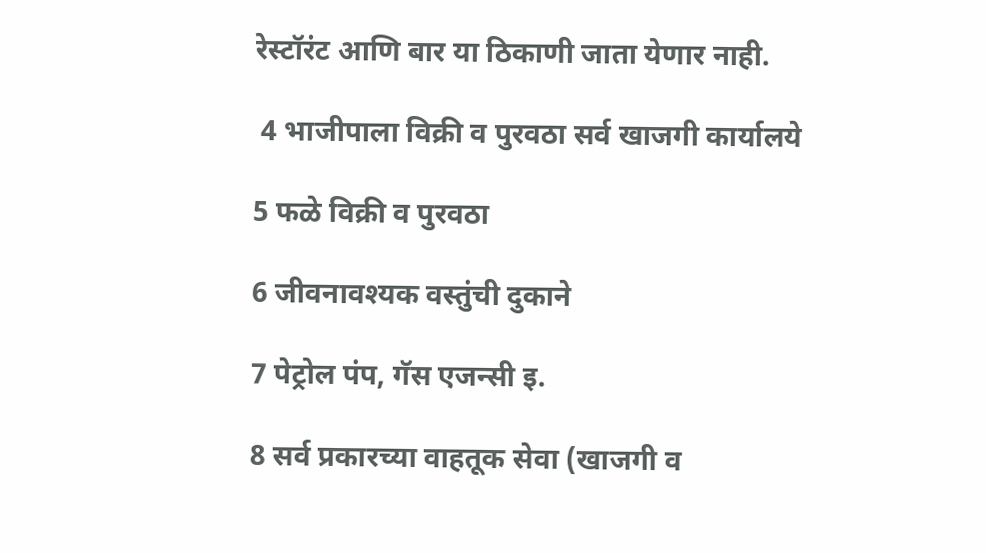रेस्टॉरंट आणि बार या ठिकाणी जाता येणार नाही.

 4 भाजीपाला विक्री व पुरवठा सर्व खाजगी कार्यालये

5 फळे विक्री व पुरवठा

6 जीवनावश्यक वस्तुंची दुकाने

7 पेट्रोल पंप, गॅस एजन्सी इ.

8 सर्व प्रकारच्या वाहतूक सेवा (खाजगी व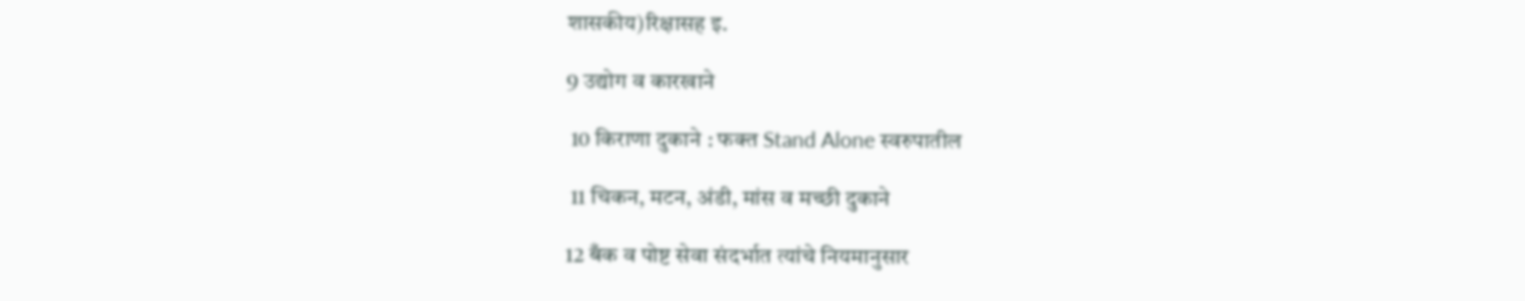शासकीय)रिक्षासह इ.

9 उद्योग व कारखाने

 10 किराणा दुकाने : फक्त Stand Alone स्वरुपातील

 11 चिकन, मटन, अंडी, मांस व मच्छी दुकाने

12 बँक व पोष्ट सेवा संदर्भात त्यांचे नियमानुसार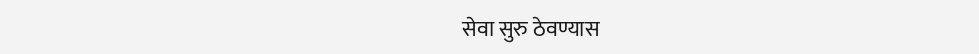सेवा सुरु ठेवण्यास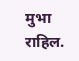मुभा राहिल.